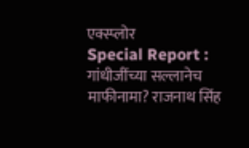एक्स्प्लोर
Special Report : गांधीजींच्या सल्लानेच माफीनामा? राजनाथ सिंह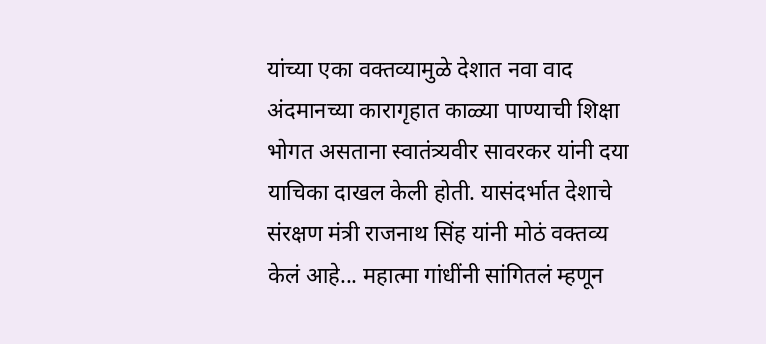यांच्या एका वक्तव्यामुळे देशात नवा वाद
अंदमानच्या कारागृहात काळ्या पाण्याची शिक्षा भोगत असताना स्वातंत्र्यवीर सावरकर यांनी दया याचिका दाखल केली होती. यासंदर्भात देशाचे संरक्षण मंत्री राजनाथ सिंह यांनी मोठं वक्तव्य केलं आहे... महात्मा गांधींनी सांगितलं म्हणून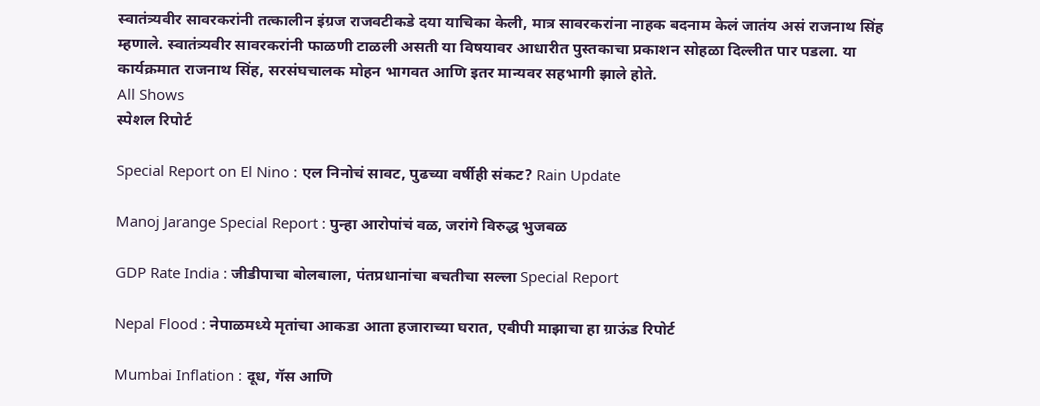स्वातंत्र्यवीर सावरकरांनी तत्कालीन इंग्रज राजवटीकडे दया याचिका केली, मात्र सावरकरांना नाहक बदनाम केलं जातंय असं राजनाथ सिंह म्हणाले. स्वातंत्र्यवीर सावरकरांनी फाळणी टाळली असती या विषयावर आधारीत पुस्तकाचा प्रकाशन सोहळा दिल्लीत पार पडला. या कार्यक्रमात राजनाथ सिंह, सरसंघचालक मोहन भागवत आणि इतर मान्यवर सहभागी झाले होते.
All Shows
स्पेशल रिपोर्ट

Special Report on El Nino : एल निनोचं सावट, पुढच्या वर्षीही संकट? Rain Update

Manoj Jarange Special Report : पुन्हा आरोपांचं वळ, जरांगे विरुद्ध भुजबळ

GDP Rate India : जीडीपाचा बोलबाला, पंतप्रधानांचा बचतीचा सल्ला Special Report

Nepal Flood : नेपाळमध्ये मृतांचा आकडा आता हजाराच्या घरात, एबीपी माझाचा हा ग्राऊंड रिपोर्ट

Mumbai Inflation : दूध, गॅस आणि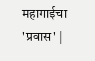महागाईचा 'प्रवास' |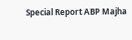Special Report ABP Majha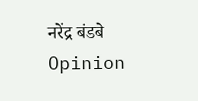नरेंद्र बंडबे
Opinion